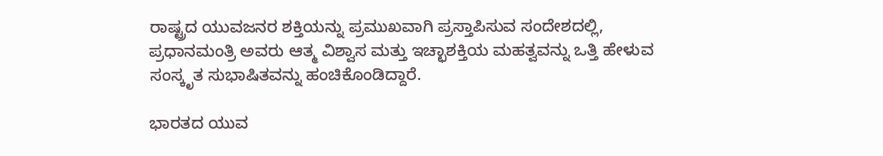ರಾಷ್ಟ್ರದ ಯುವಜನರ ಶಕ್ತಿಯನ್ನು ಪ್ರಮುಖವಾಗಿ ಪ್ರಸ್ತಾಪಿಸುವ ಸಂದೇಶದಲ್ಲಿ, ಪ್ರಧಾನಮಂತ್ರಿ ಅವರು ಆತ್ಮ ವಿಶ್ವಾಸ ಮತ್ತು ಇಚ್ಛಾಶಕ್ತಿಯ ಮಹತ್ವವನ್ನು ಒತ್ತಿ ಹೇಳುವ ಸಂಸ್ಕೃತ ಸುಭಾಷಿತವನ್ನು ಹಂಚಿಕೊಂಡಿದ್ದಾರೆ.

ಭಾರತದ ಯುವ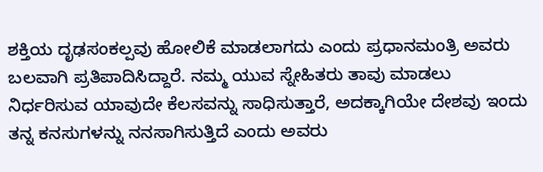ಶಕ್ತಿಯ ದೃಢಸಂಕಲ್ಪವು ಹೋಲಿಕೆ ಮಾಡಲಾಗದು ಎಂದು ಪ್ರಧಾನಮಂತ್ರಿ ಅವರು ಬಲವಾಗಿ ಪ್ರತಿಪಾದಿಸಿದ್ದಾರೆ. ನಮ್ಮ ಯುವ ಸ್ನೇಹಿತರು ತಾವು ಮಾಡಲು ನಿರ್ಧರಿಸುವ ಯಾವುದೇ ಕೆಲಸವನ್ನು ಸಾಧಿಸುತ್ತಾರೆ, ಅದಕ್ಕಾಗಿಯೇ ದೇಶವು ಇಂದು ತನ್ನ ಕನಸುಗಳನ್ನು ನನಸಾಗಿಸುತ್ತಿದೆ ಎಂದು ಅವರು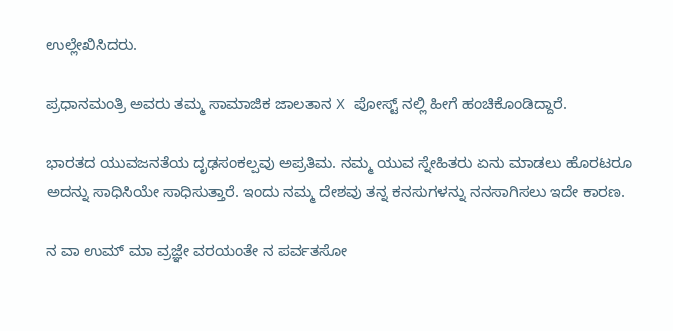ಉಲ್ಲೇಖಿಸಿದರು.

ಪ್ರಧಾನಮಂತ್ರಿ ಅವರು ತಮ್ಮ ಸಾಮಾಜಿಕ ಜಾಲತಾನ X ಪೋಸ್ಟ್ ನಲ್ಲಿ ಹೀಗೆ ಹಂಚಿಕೊಂಡಿದ್ದಾರೆ.

ಭಾರತದ ಯುವಜನತೆಯ ದೃಢಸಂಕಲ್ಪವು ಅಪ್ರತಿಮ. ನಮ್ಮ ಯುವ ಸ್ನೇಹಿತರು ಏನು ಮಾಡಲು ಹೊರಟರೂ ಅದನ್ನು ಸಾಧಿಸಿಯೇ ಸಾಧಿಸುತ್ತಾರೆ. ಇಂದು ನಮ್ಮ ದೇಶವು ತನ್ನ ಕನಸುಗಳನ್ನು ನನಸಾಗಿಸಲು ಇದೇ ಕಾರಣ.

ನ ವಾ ಉಮ್ ಮಾ ವ್ರಜ್ಞೇ ವರಯಂತೇ ನ ಪರ್ವತಸೋ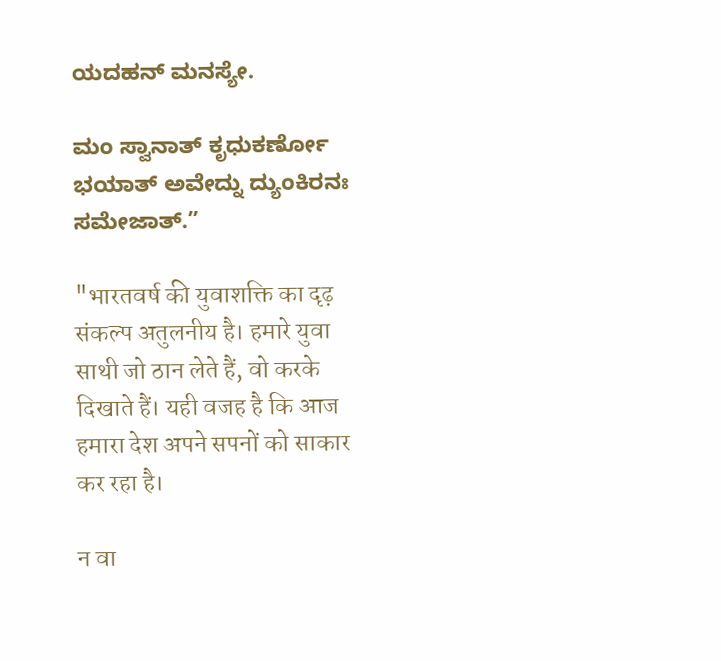ಯದಹನ್ ಮನಸ್ಯೇ.

ಮಂ ಸ್ವಾನಾತ್ ಕೃಧುಕರ್ಣೋ ಭಯಾತ್ ಅವೇದ್ನು ದ್ಯುಂಕಿರನಃ ಸಮೇಜಾತ್.”

"भारतवर्ष की युवाशक्ति का दृढ़ संकल्प अतुलनीय है। हमारे युवा साथी जो ठान लेते हैं, वो करके दिखाते हैं। यही वजह है कि आज हमारा देश अपने सपनों को साकार कर रहा है।

न वा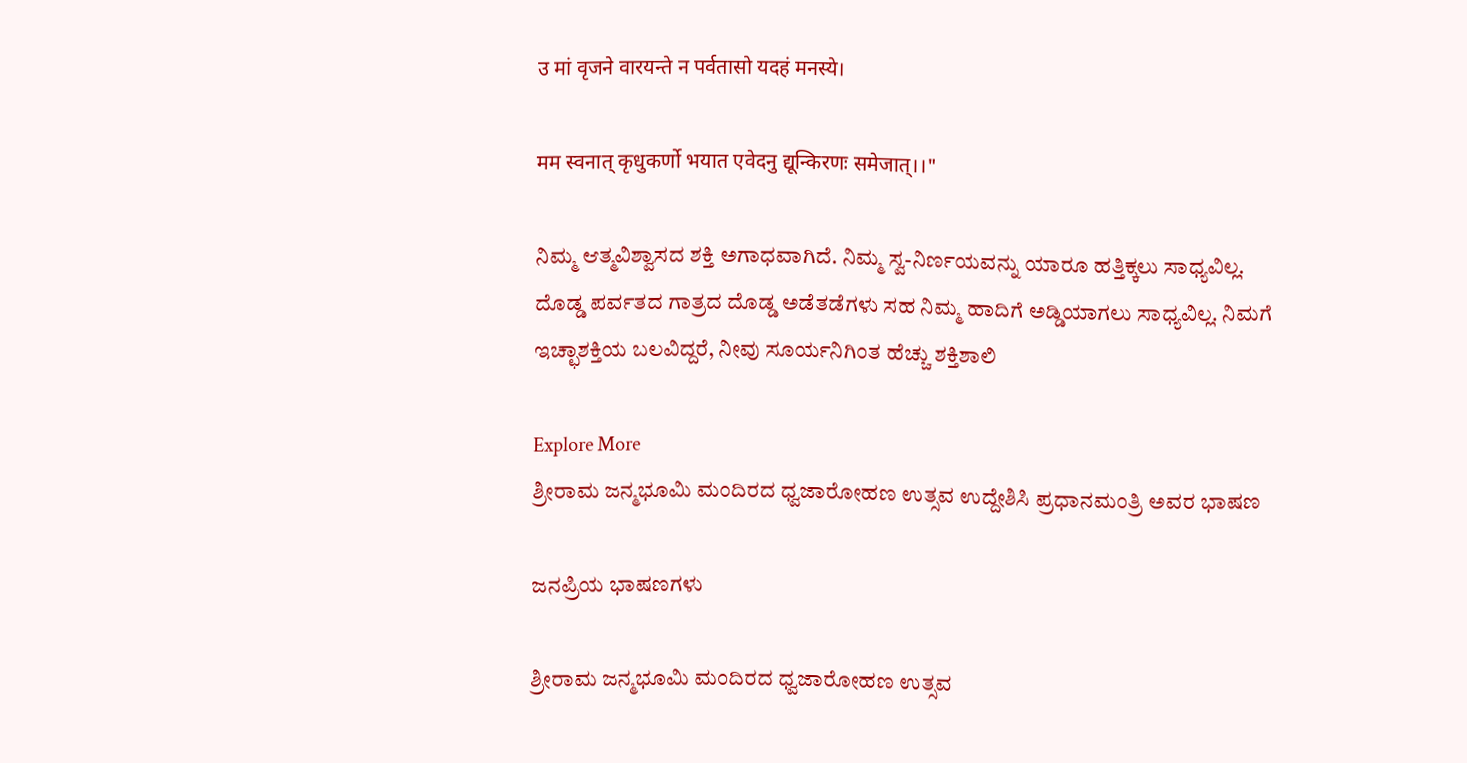उ मां वृजने वारयन्ते न पर्वतासो यदहं मनस्ये।

मम स्वनात् कृधुकर्णो भयात एवेदनु द्यून्किरणः समेजात्।।"

ನಿಮ್ಮ ಆತ್ಮವಿಶ್ವಾಸದ ಶಕ್ತಿ ಅಗಾಧವಾಗಿದೆ. ನಿಮ್ಮ ಸ್ವ-ನಿರ್ಣಯವನ್ನು ಯಾರೂ ಹತ್ತಿಕ್ಕಲು ಸಾಧ್ಯವಿಲ್ಲ. ದೊಡ್ಡ ಪರ್ವತದ ಗಾತ್ರದ ದೊಡ್ಡ ಅಡೆತಡೆಗಳು ಸಹ ನಿಮ್ಮ ಹಾದಿಗೆ ಅಡ್ಡಿಯಾಗಲು ಸಾಧ್ಯವಿಲ್ಲ. ನಿಮಗೆ ಇಚ್ಛಾಶಕ್ತಿಯ ಬಲವಿದ್ದರೆ, ನೀವು ಸೂರ್ಯನಿಗಿಂತ ಹೆಚ್ಚು ಶಕ್ತಿಶಾಲಿ

Explore More
ಶ್ರೀರಾಮ ಜನ್ಮಭೂಮಿ ಮಂದಿರದ ಧ್ವಜಾರೋಹಣ ಉತ್ಸವ ಉದ್ದೇಶಿಸಿ ಪ್ರಧಾನಮಂತ್ರಿ ಅವರ ಭಾಷಣ

ಜನಪ್ರಿಯ ಭಾಷಣಗಳು

ಶ್ರೀರಾಮ ಜನ್ಮಭೂಮಿ ಮಂದಿರದ ಧ್ವಜಾರೋಹಣ ಉತ್ಸವ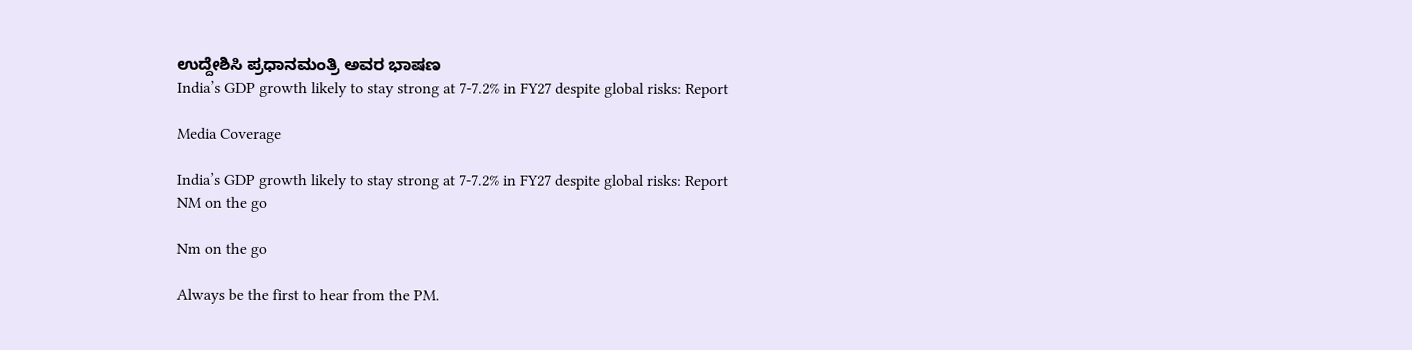ಉದ್ದೇಶಿಸಿ ಪ್ರಧಾನಮಂತ್ರಿ ಅವರ ಭಾಷಣ
India’s GDP growth likely to stay strong at 7-7.2% in FY27 despite global risks: Report

Media Coverage

India’s GDP growth likely to stay strong at 7-7.2% in FY27 despite global risks: Report
NM on the go

Nm on the go

Always be the first to hear from the PM.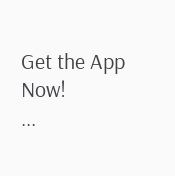Get the App Now!
...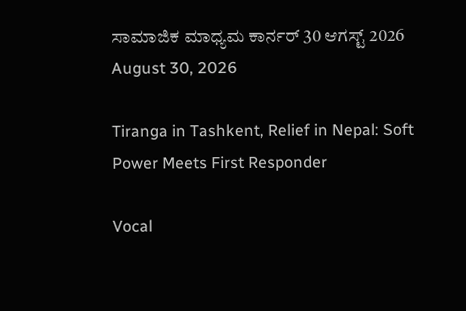ಸಾಮಾಜಿಕ ಮಾಧ್ಯಮ ಕಾರ್ನರ್ 30 ಆಗಸ್ಟ್ 2026
August 30, 2026

Tiranga in Tashkent, Relief in Nepal: Soft Power Meets First Responder

Vocal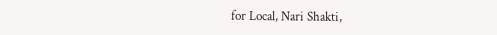for Local, Nari Shakti,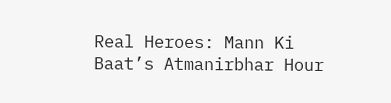Real Heroes: Mann Ki Baat’s Atmanirbhar Hour